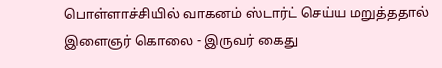பொள்ளாச்சியில் வாகனம் ஸ்டார்ட் செய்ய மறுத்ததால் இளைஞர் கொலை - இருவர் கைது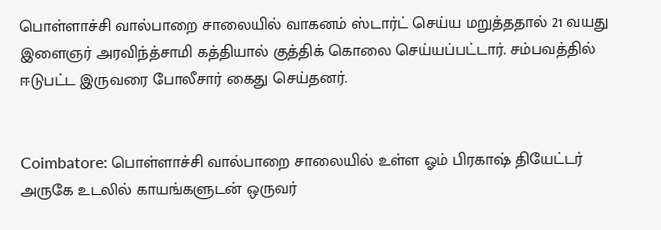பொள்ளாச்சி வால்பாறை சாலையில் வாகனம் ஸ்டார்ட் செய்ய மறுத்ததால் 21 வயது இளைஞர் அரவிந்த்சாமி கத்தியால் குத்திக் கொலை செய்யப்பட்டார். சம்பவத்தில் ஈடுபட்ட இருவரை போலீசார் கைது செய்தனர்.


Coimbatore: பொள்ளாச்சி வால்பாறை சாலையில் உள்ள ஓம் பிரகாஷ் தியேட்டர் அருகே உடலில் காயங்களுடன் ஒருவர்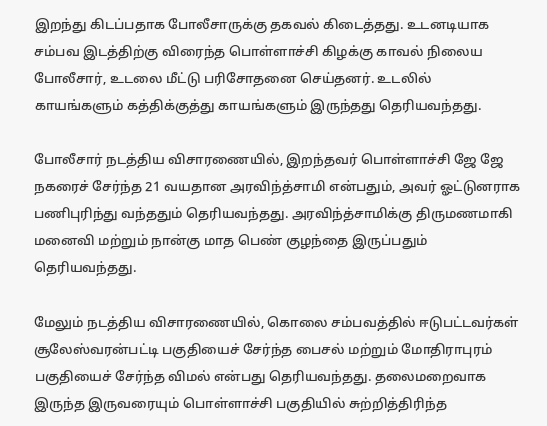இறந்து கிடப்பதாக போலீசாருக்கு தகவல் கிடைத்தது. உடனடியாக சம்பவ இடத்திற்கு விரைந்த பொள்ளாச்சி கிழக்கு காவல் நிலைய போலீசார், உடலை மீட்டு பரிசோதனை செய்தனர். உடலில் காயங்களும் கத்திக்குத்து காயங்களும் இருந்தது தெரியவந்தது.

போலீசார் நடத்திய விசாரணையில், இறந்தவர் பொள்ளாச்சி ஜே ஜே நகரைச் சேர்ந்த 21 வயதான அரவிந்த்சாமி என்பதும், அவர் ஓட்டுனராக பணிபுரிந்து வந்ததும் தெரியவந்தது. அரவிந்த்சாமிக்கு திருமணமாகி மனைவி மற்றும் நான்கு மாத பெண் குழந்தை இருப்பதும் தெரியவந்தது.

மேலும் நடத்திய விசாரணையில், கொலை சம்பவத்தில் ஈடுபட்டவர்கள் சூலேஸ்வரன்பட்டி பகுதியைச் சேர்ந்த பைசல் மற்றும் மோதிராபுரம் பகுதியைச் சேர்ந்த விமல் என்பது தெரியவந்தது. தலைமறைவாக இருந்த இருவரையும் பொள்ளாச்சி பகுதியில் சுற்றித்திரிந்த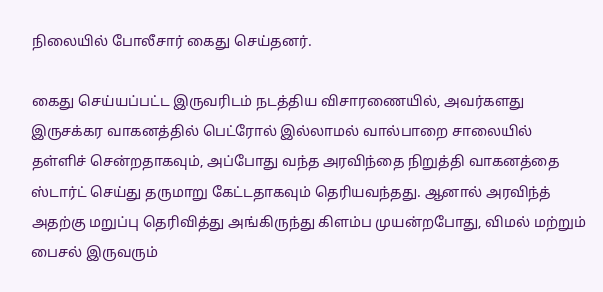நிலையில் போலீசார் கைது செய்தனர்.

கைது செய்யப்பட்ட இருவரிடம் நடத்திய விசாரணையில், அவர்களது இருசக்கர வாகனத்தில் பெட்ரோல் இல்லாமல் வால்பாறை சாலையில் தள்ளிச் சென்றதாகவும், அப்போது வந்த அரவிந்தை நிறுத்தி வாகனத்தை ஸ்டார்ட் செய்து தருமாறு கேட்டதாகவும் தெரியவந்தது. ஆனால் அரவிந்த் அதற்கு மறுப்பு தெரிவித்து அங்கிருந்து கிளம்ப முயன்றபோது, விமல் மற்றும் பைசல் இருவரும்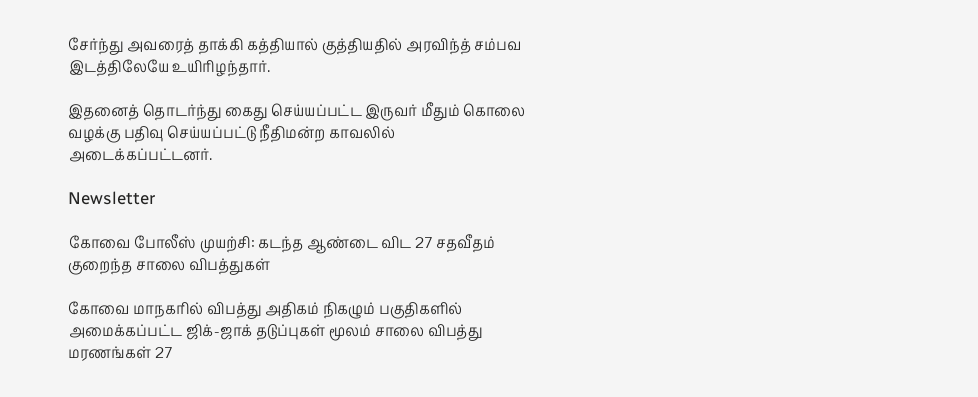சேர்ந்து அவரைத் தாக்கி கத்தியால் குத்தியதில் அரவிந்த் சம்பவ இடத்திலேயே உயிரிழந்தார்.

இதனைத் தொடர்ந்து கைது செய்யப்பட்ட இருவர் மீதும் கொலை வழக்கு பதிவு செய்யப்பட்டு நீதிமன்ற காவலில் அடைக்கப்பட்டனர்.

Newsletter

கோவை போலீஸ் முயற்சி: கடந்த ஆண்டை விட 27 சதவீதம் குறைந்த சாலை விபத்துகள்

கோவை மாநகரில் விபத்து அதிகம் நிகழும் பகுதிகளில் அமைக்கப்பட்ட ஜிக்-ஜாக் தடுப்புகள் மூலம் சாலை விபத்து மரணங்கள் 27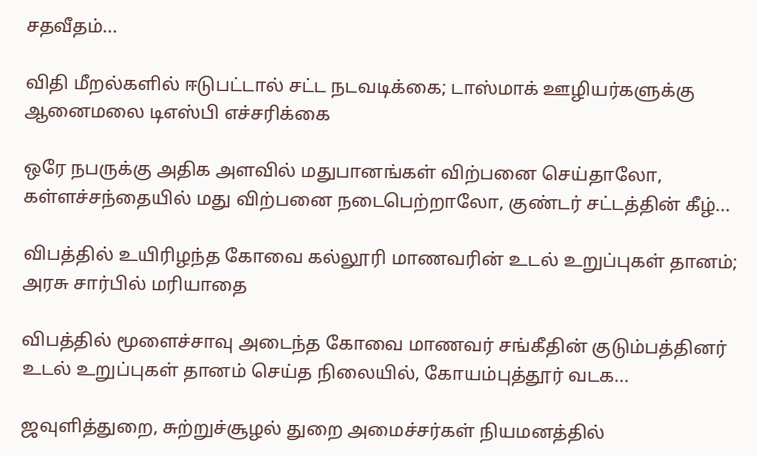சதவீதம்...

விதி மீறல்களில் ஈடுபட்டால் சட்ட நடவடிக்கை; டாஸ்மாக் ஊழியர்களுக்கு ஆனைமலை டிஎஸ்பி எச்சரிக்கை

ஒரே நபருக்கு அதிக அளவில் மதுபானங்கள் விற்பனை செய்தாலோ, கள்ளச்சந்தையில் மது விற்பனை நடைபெற்றாலோ, குண்டர் சட்டத்தின் கீழ்...

விபத்தில் உயிரிழந்த கோவை கல்லூரி மாணவரின் உடல் உறுப்புகள் தானம்; அரசு சார்பில் மரியாதை

விபத்தில் மூளைச்சாவு அடைந்த கோவை மாணவர் சங்கீதின் குடும்பத்தினர் உடல் உறுப்புகள் தானம் செய்த நிலையில், கோயம்புத்தூர் வடக...

ஜவுளித்துறை, சுற்றுச்சூழல் துறை அமைச்சர்கள் நியமனத்தில்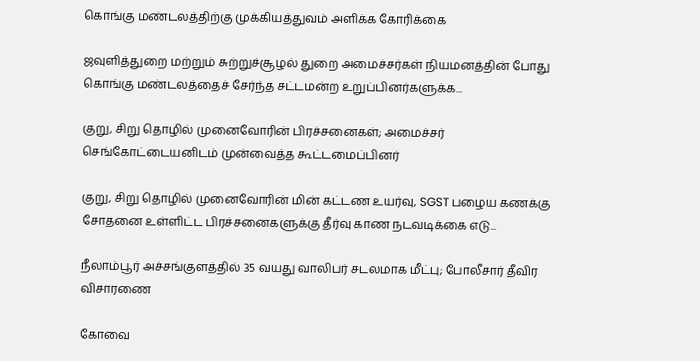கொங்கு மண்டலத்திற்கு முக்கியத்துவம் அளிக்க கோரிக்கை

ஜவுளித்துறை மற்றும் சுற்றுச்சூழல் துறை அமைச்சர்கள் நியமனத்தின் போது கொங்கு மண்டலத்தைச் சேர்ந்த சட்டமன்ற உறுப்பினர்களுக்க...

குறு, சிறு தொழில் முனைவோரின் பிரச்சனைகள்; அமைச்சர் செங்கோட்டையனிடம் முன்வைத்த கூட்டமைப்பினர்

குறு, சிறு தொழில் முனைவோரின் மின் கட்டண உயர்வு, SGST பழைய கணக்கு சோதனை உள்ளிட்ட பிரச்சனைகளுக்கு தீர்வு காண நடவடிக்கை எடு...

நீலாம்பூர் அச்சங்குளத்தில் 35 வயது வாலிபர் சடலமாக மீட்பு; போலீசார் தீவிர விசாரணை

கோவை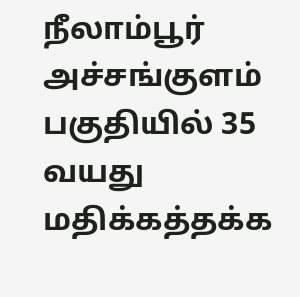நீலாம்பூர் அச்சங்குளம் பகுதியில் 35 வயது மதிக்கத்தக்க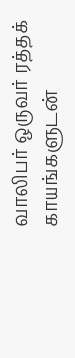வாலிபர் ஒருவர் ரத்தக் காயங்களுடன்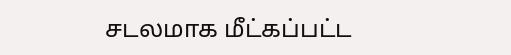சடலமாக மீட்கப்பட்ட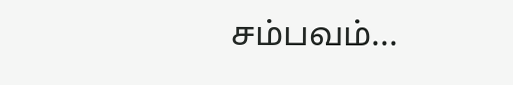சம்பவம்...